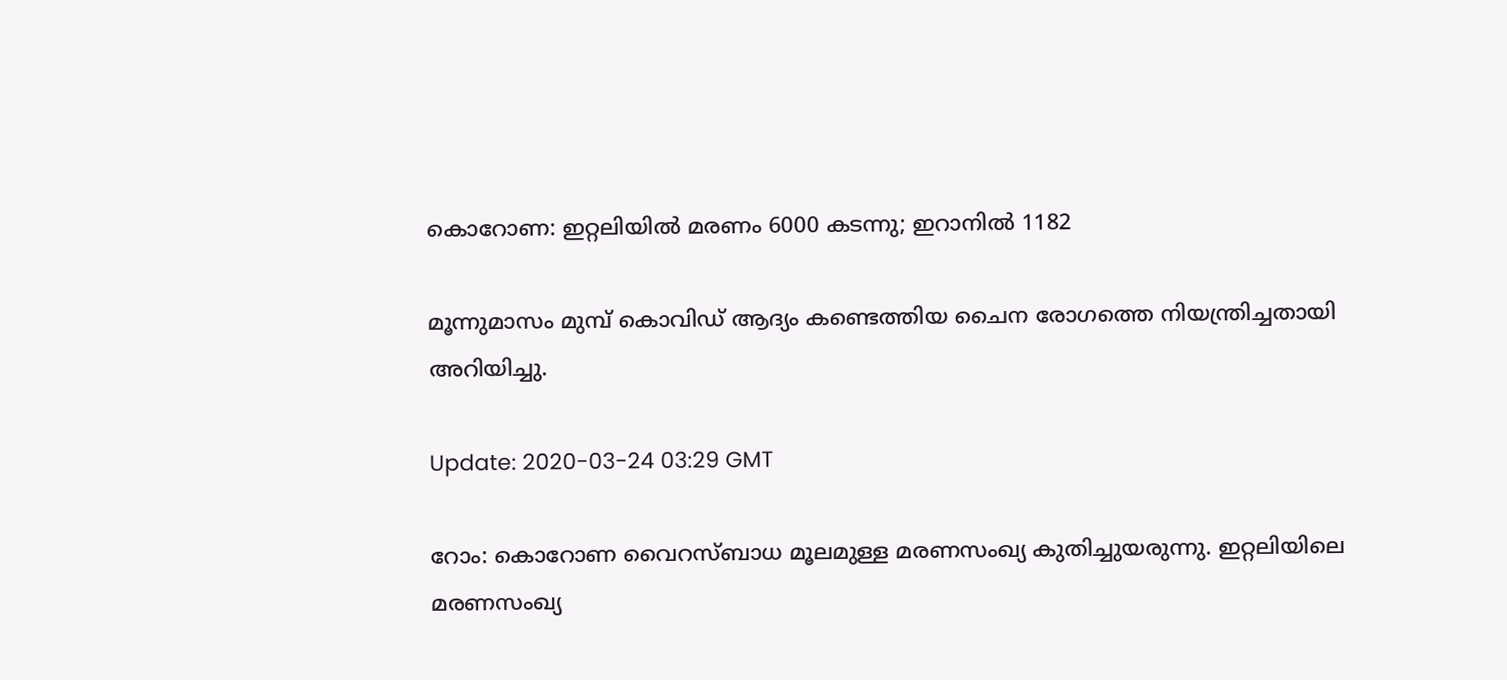കൊറോണ: ഇറ്റലിയിൽ മരണം 6000 കടന്നു; ഇറാനിൽ 1182

മൂന്നുമാസം മുമ്പ്‌ കൊവിഡ്‌ ആദ്യം കണ്ടെത്തിയ ചൈന രോഗത്തെ നിയന്ത്രിച്ചതായി അറിയിച്ചു.

Update: 2020-03-24 03:29 GMT

റോം: കൊറോണ വൈറസ്ബാധ മൂലമുള്ള മരണസംഖ്യ കുതിച്ചുയരുന്നു. ഇറ്റലിയിലെ മരണസംഖ്യ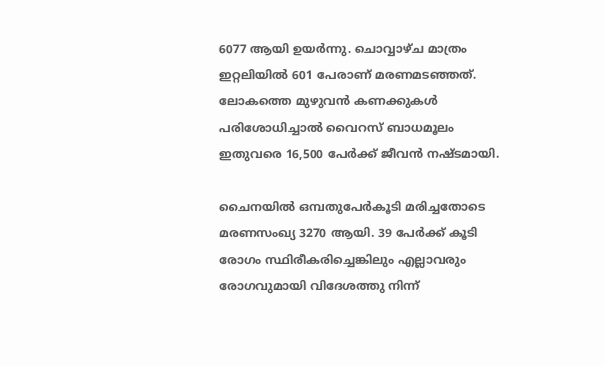6077 ആയി ഉയര്‍ന്നു. ചൊവ്വാഴ്ച മാത്രം ഇറ്റലിയില്‍ 601 പേരാണ് മരണമടഞ്ഞത്. ലോകത്തെ മുഴുവന്‍ കണക്കുകള്‍ പരിശോധിച്ചാല്‍ വൈറസ് ബാധമൂലം ഇതുവരെ 16,500 പേര്‍ക്ക് ജീവന്‍ നഷ്ടമായി.

ചൈനയിൽ ഒമ്പതുപേർകൂടി മരിച്ചതോടെ മരണസംഖ്യ 3270 ആയി. 39 പേർക്ക്‌ കൂടി രോഗം സ്ഥിരീകരിച്ചെങ്കിലും എല്ലാവരും രോഗവുമായി വിദേശത്തു നിന്ന്‌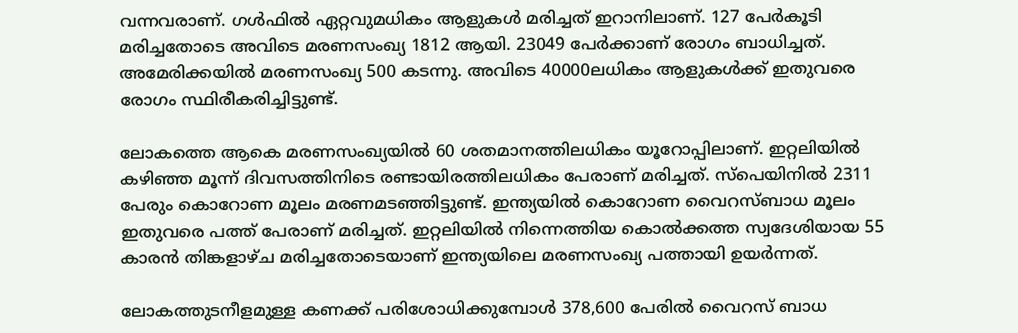വന്നവരാണ്. ഗൾഫിൽ ഏറ്റവുമധികം ആളുകൾ മരിച്ചത്‌ ഇറാനിലാണ്‌. 127 പേർകൂടി മരിച്ചതോടെ അവിടെ മരണസംഖ്യ 1812 ആയി. 23049 പേർക്കാണ്‌ രോഗം ബാധിച്ചത്‌. അമേരിക്കയിൽ മരണസംഖ്യ 500 കടന്നു. അവിടെ 40000ലധികം ആളുകൾക്ക്‌ ഇതുവരെ രോഗം സ്ഥിരീകരിച്ചിട്ടുണ്ട്.

ലോകത്തെ ആകെ മരണസംഖ്യയിൽ 60 ശതമാനത്തിലധികം യൂറോപ്പിലാണ്‌. ഇറ്റലിയിൽ കഴിഞ്ഞ മൂന്ന്‌ ദിവസത്തിനിടെ രണ്ടായിരത്തിലധികം പേരാണ് മരിച്ചത്. സ്‌പെയിനില്‍ 2311 പേരും കൊറോണ മൂലം മരണമടഞ്ഞിട്ടുണ്ട്. ഇന്ത്യയില്‍ കൊറോണ വൈറസ്ബാധ മൂലം ഇതുവരെ പത്ത് പേരാണ് മരിച്ചത്. ഇറ്റലിയില്‍ നിന്നെത്തിയ കൊല്‍ക്കത്ത സ്വദേശിയായ 55 കാരന്‍ തിങ്കളാഴ്ച മരിച്ചതോടെയാണ് ഇന്ത്യയിലെ മരണസംഖ്യ പത്തായി ഉയര്‍ന്നത്.

ലോകത്തുടനീളമുള്ള കണക്ക് പരിശോധിക്കുമ്പോള്‍ 378,600 പേരില്‍ വൈറസ് ബാധ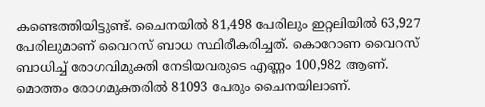കണ്ടെത്തിയിട്ടുണ്ട്. ചൈനയില്‍ 81,498 പേരിലും ഇറ്റലിയില്‍ 63,927 പേരിലുമാണ് വൈറസ് ബാധ സ്ഥിരീകരിച്ചത്. കൊറോണ വൈറസ് ബാധിച്ച് രോഗവിമുക്തി നേടിയവരുടെ എണ്ണം 100,982 ആണ്. മൊത്തം രോഗമുക്തരിൽ 81093 പേരും ചൈനയിലാണ്‌.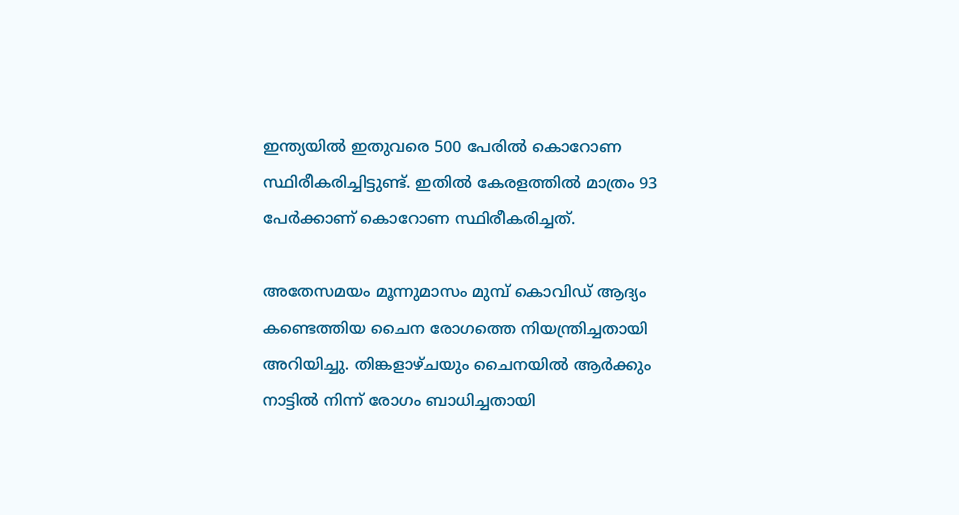ഇന്ത്യയില്‍ ഇതുവരെ 500 പേരില്‍ കൊറോണ സ്ഥിരീകരിച്ചിട്ടുണ്ട്. ഇതില്‍ കേരളത്തില്‍ മാത്രം 93 പേര്‍ക്കാണ് കൊറോണ സ്ഥിരീകരിച്ചത്.

അതേസമയം മൂന്നുമാസം മുമ്പ്‌ കൊവിഡ്‌ ആദ്യം കണ്ടെത്തിയ ചൈന രോഗത്തെ നിയന്ത്രിച്ചതായി അറിയിച്ചു. തിങ്കളാഴ്‌ചയും ചൈനയിൽ ആർക്കും നാട്ടിൽ നിന്ന്‌ രോഗം ബാധിച്ചതായി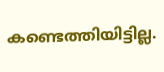കണ്ടെത്തിയിട്ടില്ല.